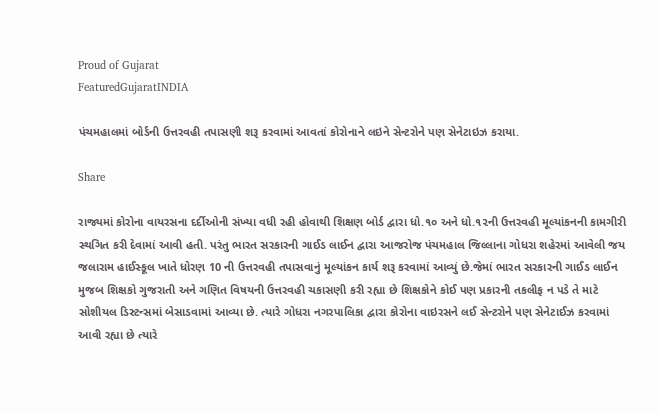Proud of Gujarat
FeaturedGujaratINDIA

પંચમહાલમાં બોર્ડની ઉત્તરવહી તપાસણી શરૂ કરવામાં આવતાં કોરોનાને લઇને સેન્ટરોને પણ સેનેટાઇઝ કરાયા.

Share

રાજ્યમાં કોરોના વાયરસના દર્દીઓની સંખ્યા વધી રહી હોવાથી શિક્ષણ બોર્ડ દ્વારા ધો.૧૦ અને ધો.૧૨ની ઉત્તરવહી મૂલ્યાંકનની કામગીરી સ્થગિત કરી દેવામાં આવી હતી. પરંતુ ભારત સરકારની ગાઈડ લાઈન દ્વારા આજરોજ પંચમહાલ જિલ્લાના ગોધરા શહેરમાં આવેલી જય જલારામ હાઈસ્કૂલ ખાતે ધોરણ 10 ની ઉત્તરવહી તપાસવાનું મૂલ્યાંકન કાર્ય શરૂ કરવામાં આવ્યું છે.જેમાં ભારત સરકારની ગાઈડ લાઈન મુજબ શિક્ષકો ગુજરાતી અને ગણિત વિષયની ઉત્તરવહી ચકાસણી કરી રહ્યા છે શિક્ષકોને કોઈ પણ પ્રકારની તકલીફ ન પડે તે માટે સોશીયલ ડિસ્ટન્સમાં બેસાડવામાં આવ્યા છે. ત્યારે ગોધરા નગરપાલિકા દ્વારા કોરોના વાઇરસને લઈ સેન્ટરોને પણ સેનેટાઈઝ કરવામાં આવી રહ્યા છે ત્યારે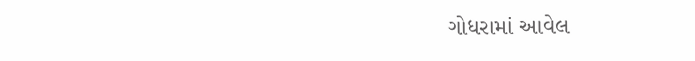ગોધરામાં આવેલ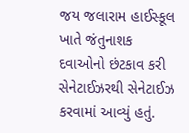જય જલારામ હાઈસ્કૂલ ખાતે જંતુનાશક દવાઓનો છંટકાવ કરી સેનેટાઈઝરથી સેનેટાઈઝ કરવામાં આવ્યું હતું.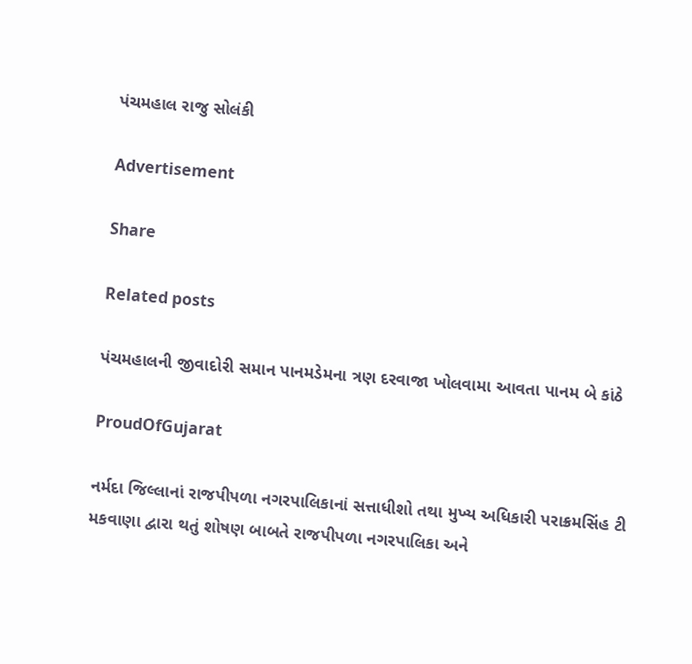પંચમહાલ રાજુ સોલંકી

Advertisement

Share

Related posts

પંચમહાલની જીવાદોરી સમાન પાનમડેમના ત્રણ દરવાજા ખોલવામા આવતા પાનમ બે કાંઠે

ProudOfGujarat

નર્મદા જિલ્લાનાં રાજપીપળા નગરપાલિકાનાં સત્તાધીશો તથા મુખ્ય અધિકારી પરાક્રમસિંહ ટી મકવાણા દ્વારા થતું શોષણ બાબતે રાજપીપળા નગરપાલિકા અને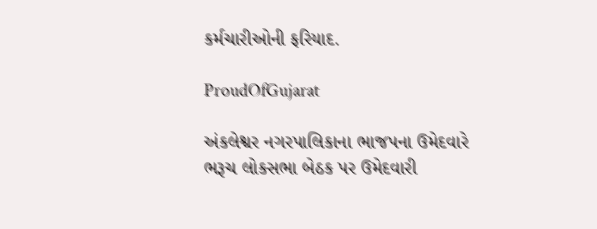કર્મચારીઓની ફરિયાદ.

ProudOfGujarat

અંકલેશ્વર નગરપાલિકાના ભાજપના ઉમેદવારે ભરૂચ લોકસભા બેઠક પર ઉમેદવારી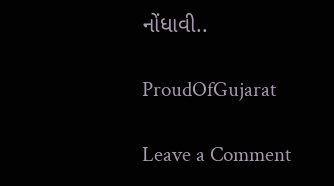નોંધાવી..

ProudOfGujarat

Leave a Comment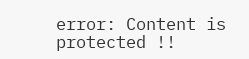error: Content is protected !!